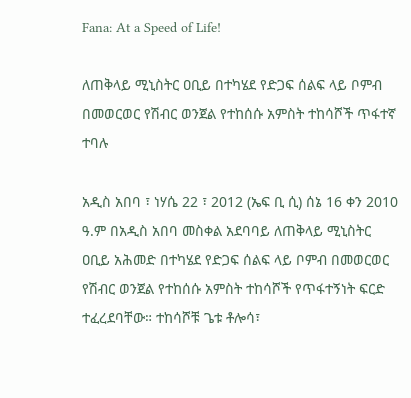Fana: At a Speed of Life!

ለጠቅላይ ሚኒስትር ዐቢይ በተካሄደ የድጋፍ ሰልፍ ላይ ቦምብ በመወርወር የሽብር ወንጀል የተከሰሱ አምስት ተከሳሾች ጥፋተኛ ተባሉ

አዲስ አበባ ፣ ነሃሴ 22 ፣ 2012 (ኤፍ ቢ ሲ) ሰኔ 16 ቀን 2010 ዓ.ም በአዲስ አበባ መስቀል አደባባይ ለጠቅላይ ሚኒስትር ዐቢይ አሕመድ በተካሄደ የድጋፍ ሰልፍ ላይ ቦምብ በመወርወር የሽብር ወንጀል የተከሰሱ አምስት ተከሳሾች የጥፋተኝነት ፍርድ ተፈረደባቸው። ተከሳሾቹ ጌቱ ቶሎሳ፣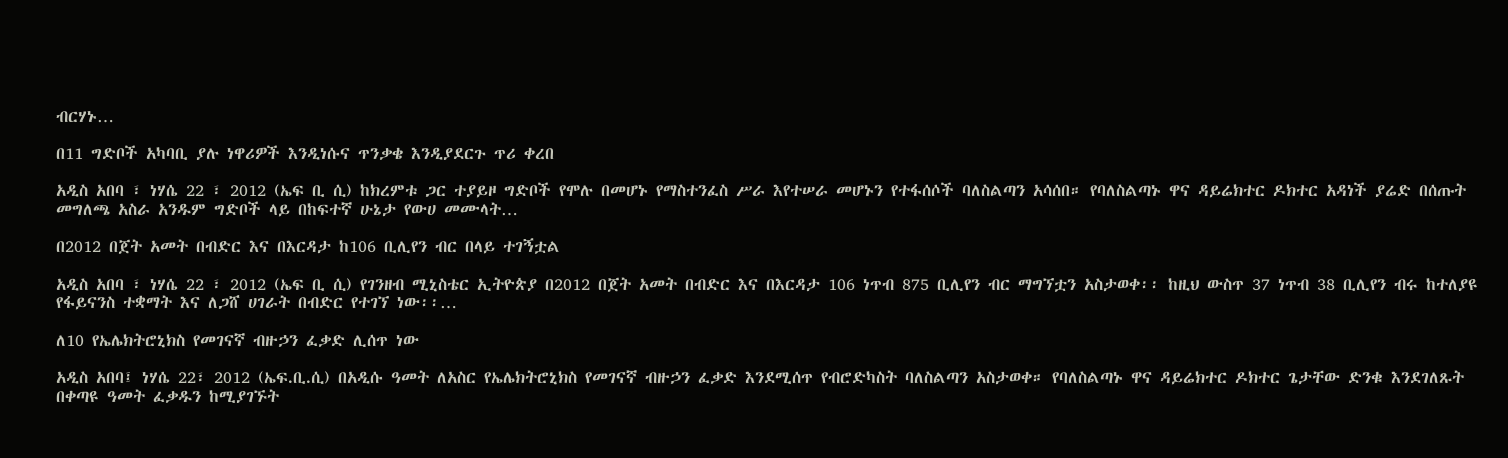ብርሃኑ…

በ11 ግድቦች አካባቢ ያሉ ነዋሪዎች እንዲነሱና ጥንቃቄ እንዲያደርጉ ጥሪ ቀረበ

አዲስ አበባ ፣ ነሃሴ 22 ፣ 2012 (ኤፍ ቢ ሲ) ከክረምቱ ጋር ተያይዞ ግድቦች የሞሉ በመሆኑ የማስተንፈስ ሥራ እየተሠራ መሆኑን የተፋሰሶች ባለስልጣን አሳሰበ። የባለስልጣኑ ዋና ዳይሬክተር ዶክተር አዳነች ያሬድ በሰጡት መግለጫ አስራ አንዱም ግድቦች ላይ በከፍተኛ ሁኔታ የውሀ መሙላት…

በ2012 በጀት አመት በብድር እና በእርዳታ ከ106 ቢሊየን ብር በላይ ተገኝቷል

አዲስ አበባ ፣ ነሃሴ 22 ፣ 2012 (ኤፍ ቢ ሲ) የገንዘብ ሚኒስቴር ኢትዮጵያ በ2012 በጀት አመት በብድር እና በእርዳታ 106 ነጥብ 875 ቢሊየን ብር ማግኘቷን አስታወቀ፡፡ ከዚህ ውስጥ 37 ነጥብ 38 ቢሊየን ብሩ ከተለያዩ የፋይናንስ ተቋማት እና ለጋሸ ሀገራት በብድር የተገኘ ነው፡፡…

ለ10 የኤሌክትሮኒክስ የመገናኛ ብዙኃን ፈቃድ ሊሰጥ ነው

አዲስ አበባ፤ ነሃሴ 22፣ 2012 (ኤፍ.ቢ.ሲ) በአዲሱ ዓመት ለአስር የኤሌክትሮኒክስ የመገናኛ ብዙኃን ፈቃድ እንደሚሰጥ የብሮድካስት ባለስልጣን አስታወቀ። የባለስልጣኑ ዋና ዳይሬክተር ዶክተር ጌታቸው ድንቁ እንደገለጹት በቀጣዩ ዓመት ፈቃዱን ከሚያገኙት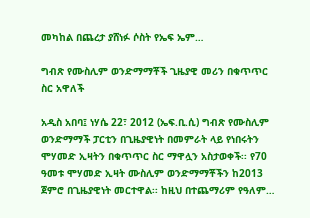መካከል በጨረታ ያሸነፉ ሶስት የኤፍ ኤም…

ግብጽ የሙስሊም ወንድማማቾች ጊዜያዊ መሪን በቁጥጥር ስር አዋለች

አዲስ አበባ፤ ነሃሴ 22፣ 2012 (ኤፍ.ቢ.ሲ) ግብጽ የሙስሊም ወንድማማች ፓርቲን በጊዜያዊነት በመምራት ላይ የነበሩትን ሞሃመድ ኢዛትን በቁጥጥር ስር ማዋሏን አስታወቀች፡፡ የ70 ዓመቱ ሞሃመድ ኢዛት ሙስሊም ወንድማማቾችን ከ2013 ጀምሮ በጊዜያዊነት መርተዋል፡፡ ከዚህ በተጨማሪም የዓለም…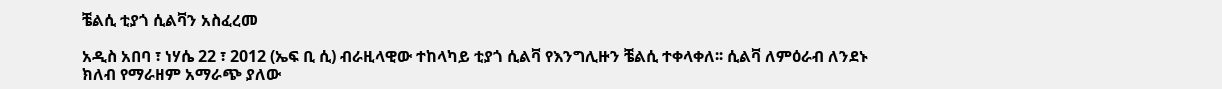ቼልሲ ቲያጎ ሲልቫን አስፈረመ

አዲስ አበባ ፣ ነሃሴ 22 ፣ 2012 (ኤፍ ቢ ሲ) ብራዚላዊው ተከላካይ ቲያጎ ሲልቫ የእንግሊዙን ቼልሲ ተቀላቀለ፡፡ ሲልቫ ለምዕራብ ለንደኑ ክለብ የማራዘም አማራጭ ያለው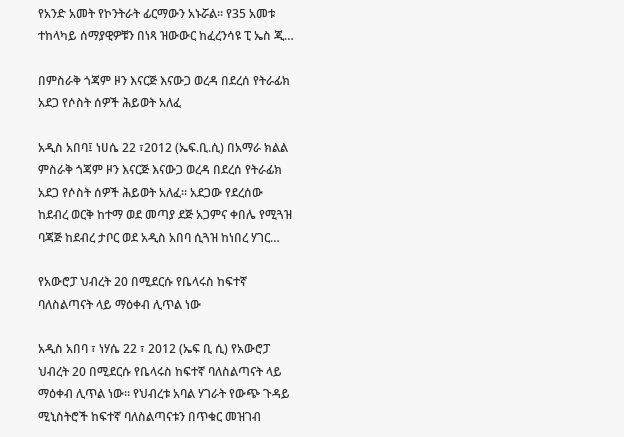የአንድ አመት የኮንትራት ፊርማውን አኑሯል፡፡ የ35 አመቱ ተከላካይ ሰማያዊዎቹን በነጻ ዝውውር ከፈረንሳዩ ፒ ኤስ ጂ…

በምስራቅ ጎጃም ዞን እናርጅ እናውጋ ወረዳ በደረሰ የትራፊክ አደጋ የሶስት ሰዎች ሕይወት አለፈ

አዲስ አበባ፤ ነሀሴ 22 ፣2012 (ኤፍ.ቢ.ሲ) በአማራ ክልል ምስራቅ ጎጃም ዞን እናርጅ እናውጋ ወረዳ በደረሰ የትራፊክ አደጋ የሶስት ሰዎች ሕይወት አለፈ። አደጋው የደረሰው ከደብረ ወርቅ ከተማ ወደ መጣያ ደጅ አጋምና ቀበሌ የሚጓዝ ባጃጅ ከደብረ ታቦር ወደ አዲስ አበባ ሲጓዝ ከነበረ ሃገር…

የአውሮፓ ህብረት 20 በሚደርሱ የቤላሩስ ከፍተኛ ባለስልጣናት ላይ ማዕቀብ ሊጥል ነው

አዲስ አበባ ፣ ነሃሴ 22 ፣ 2012 (ኤፍ ቢ ሲ) የአውሮፓ ህብረት 20 በሚደርሱ የቤላሩስ ከፍተኛ ባለስልጣናት ላይ ማዕቀብ ሊጥል ነው፡፡ የህብረቱ አባል ሃገራት የውጭ ጉዳይ ሚኒስትሮች ከፍተኛ ባለስልጣናቱን በጥቁር መዝገብ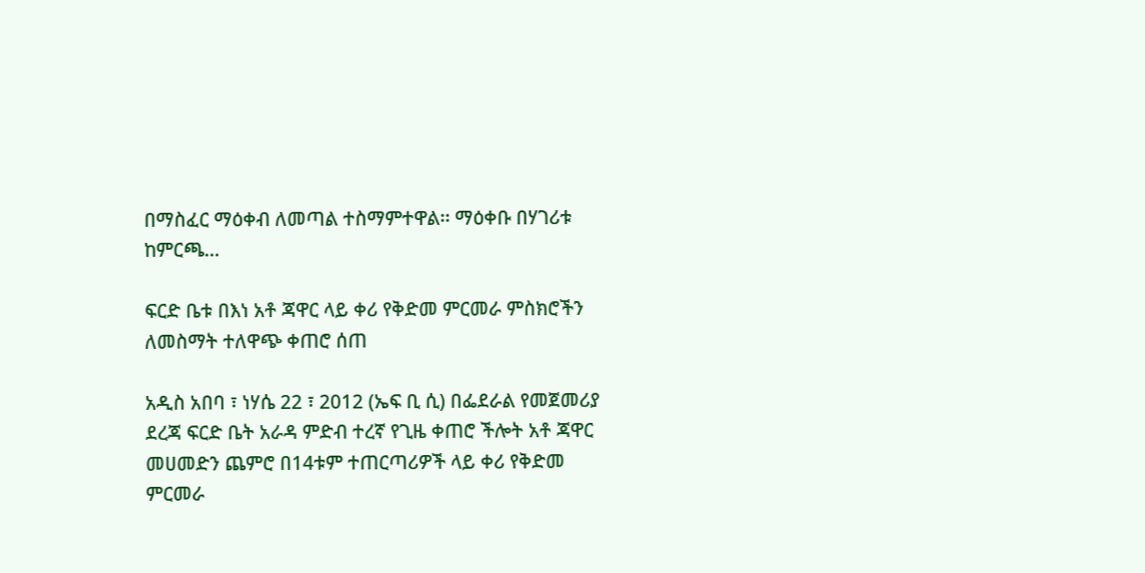በማስፈር ማዕቀብ ለመጣል ተስማምተዋል፡፡ ማዕቀቡ በሃገሪቱ ከምርጫ…

ፍርድ ቤቱ በእነ አቶ ጃዋር ላይ ቀሪ የቅድመ ምርመራ ምስክሮችን ለመስማት ተለዋጭ ቀጠሮ ሰጠ

አዲስ አበባ ፣ ነሃሴ 22 ፣ 2012 (ኤፍ ቢ ሲ) በፌደራል የመጀመሪያ ደረጃ ፍርድ ቤት አራዳ ምድብ ተረኛ የጊዜ ቀጠሮ ችሎት አቶ ጃዋር መሀመድን ጨምሮ በ14ቱም ተጠርጣሪዎች ላይ ቀሪ የቅድመ ምርመራ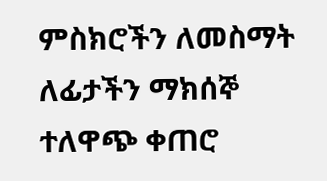ምስክሮችን ለመስማት ለፊታችን ማክሰኞ ተለዋጭ ቀጠሮ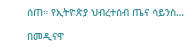ሰጠ። የኢትዮጵያ ህብረተሰብ ጤና ሳይንስ…

በመዲናዋ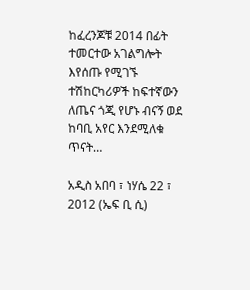ከፈረንጆቹ 2014 በፊት ተመርተው አገልግሎት እየሰጡ የሚገኙ ተሽከርካሪዎች ከፍተኛውን ለጤና ጎጂ የሆኑ ብናኝ ወደ ከባቢ አየር እንደሚለቁ ጥናት…

አዲስ አበባ ፣ ነሃሴ 22 ፣ 2012 (ኤፍ ቢ ሲ)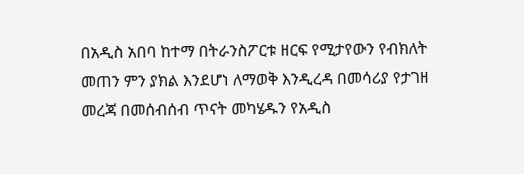በአዲስ አበባ ከተማ በትራንስፖርቱ ዘርፍ የሚታየውን የብክለት መጠን ምን ያክል እንደሆነ ለማወቅ እንዲረዳ በመሳሪያ የታገዘ መረጃ በመሰብሰብ ጥናት መካሄዱን የአዲስ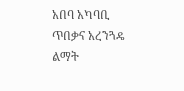አበባ አካባቢ ጥበቃና አረንጓዴ ልማት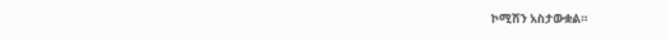ኮሚሽን አስታውቋል።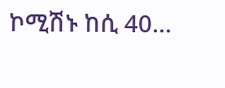ኮሚሽኑ ከሲ 40…